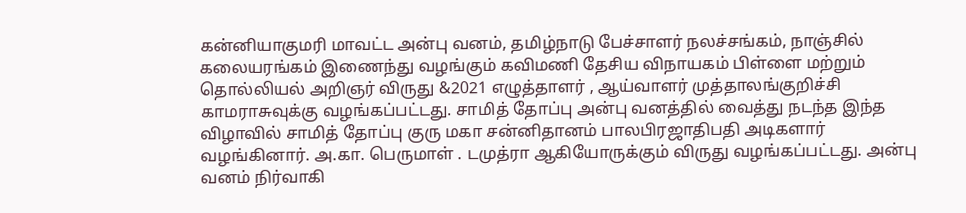கன்னியாகுமரி மாவட்ட அன்பு வனம், தமிழ்நாடு பேச்சாளர் நலச்சங்கம், நாஞ்சில் கலையரங்கம் இணைந்து வழங்கும் கவிமணி தேசிய விநாயகம் பிள்ளை மற்றும் தொல்லியல் அறிஞர் விருது &2021 எழுத்தாளர் , ஆய்வாளர் முத்தாலங்குறிச்சி காமராசுவுக்கு வழங்கப்பட்டது. சாமித் தோப்பு அன்பு வனத்தில் வைத்து நடந்த இந்த விழாவில் சாமித் தோப்பு குரு மகா சன்னிதானம் பாலபிரஜாதிபதி அடிகளார் வழங்கினார். அ.கா. பெருமாள் . டமுத்ரா ஆகியோருக்கும் விருது வழங்கப்பட்டது. அன்பு வனம் நிர்வாகி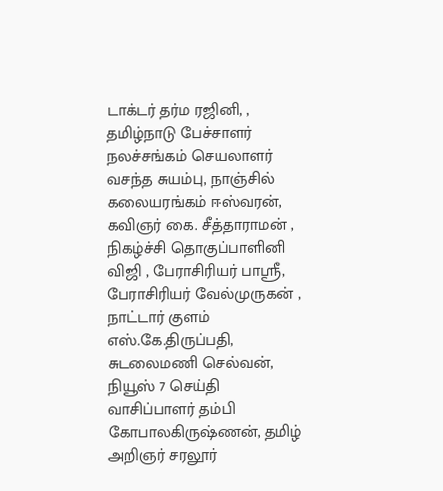டாக்டர் தர்ம ரஜினி, , தமிழ்நாடு பேச்சாளர் நலச்சங்கம் செயலாளர் வசந்த சுயம்பு, நாஞ்சில் கலையரங்கம் ஈஸ்வரன், கவிஞர் கை. சீத்தாராமன் , நிகழ்ச்சி தொகுப்பாளினி விஜி , பேராசிரியர் பாஸ்ரீ, பேராசிரியர் வேல்முருகன் , நாட்டார் குளம் எஸ்.கே.திருப்பதி, சுடலைமணி செல்வன், நியூஸ் 7 செய்தி வாசிப்பாளர் தம்பி கோபாலகிருஷ்ணன், தமிழ் அறிஞர் சரலூர்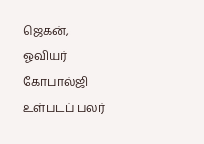ஜெகன், ஓவியர் கோபால்ஜி உள்படப் பலர்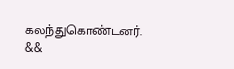கலந்துகொண்டனர்.
&&